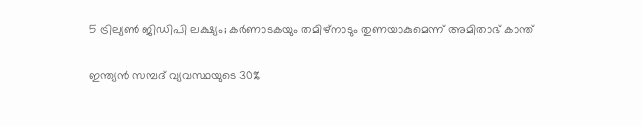5 ട്രില്യണ്‍ ജിഡിപി ലക്ഷ്യം; കര്‍ണാടകയും തമിഴ്‌നാടും തുണയാകുമെന്ന് അമിതാഭ് കാന്ത്

ഇന്ത്യന്‍ സമ്പദ് വ്യവസ്ഥയുടെ 30%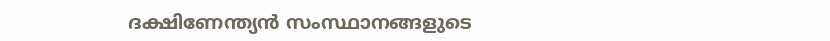ദക്ഷിണേന്ത്യന്‍ സംസ്ഥാനങ്ങളുടെ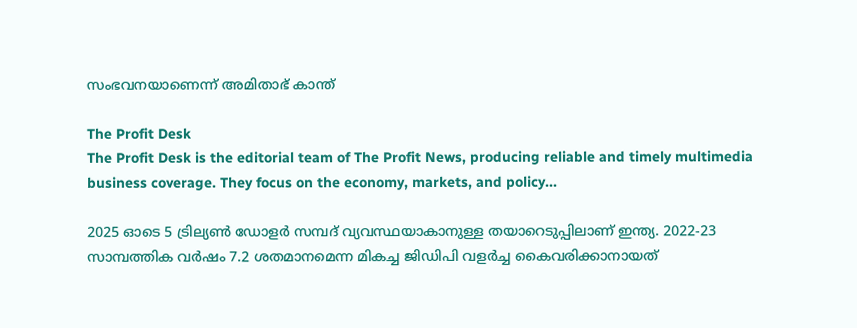സംഭവനയാണെന്ന് അമിതാഭ് കാന്ത്

The Profit Desk
The Profit Desk is the editorial team of The Profit News, producing reliable and timely multimedia business coverage. They focus on the economy, markets, and policy...

2025 ഓടെ 5 ട്രില്യണ്‍ ഡോളര്‍ സമ്പദ് വ്യവസ്ഥയാകാനുള്ള തയാറെടുപ്പിലാണ് ഇന്ത്യ. 2022-23 സാമ്പത്തിക വര്‍ഷം 7.2 ശതമാനമെന്ന മികച്ച ജിഡിപി വളര്‍ച്ച കൈവരിക്കാനായത്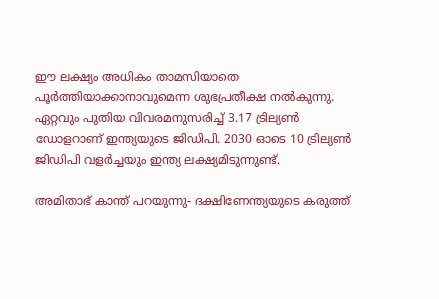ഈ ലക്ഷ്യം അധികം താമസിയാതെ പൂര്‍ത്തിയാക്കാനാവുമെന്ന ശുഭപ്രതീക്ഷ നല്‍കുന്നു. ഏറ്റവും പുതിയ വിവരമനുസരിച്ച് 3.17 ട്രില്യണ്‍ ഡോളറാണ് ഇന്ത്യയുടെ ജിഡിപി. 2030 ഓടെ 10 ട്രില്യണ്‍ ജിഡിപി വളര്‍ച്ചയും ഇന്ത്യ ലക്ഷ്യമിടുന്നുണ്ട്.

അമിതാഭ് കാന്ത് പറയുന്നു- ദക്ഷിണേന്ത്യയുടെ കരുത്ത്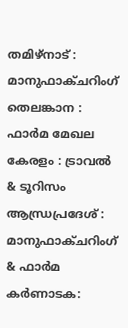തമിഴ്‌നാട് : മാനുഫാക്ചറിംഗ്
തെലങ്കാന : ഫാര്‍മ മേഖല
കേരളം : ട്രാവല്‍ & ടൂറിസം
ആന്ധ്രപ്രദേശ് : മാനുഫാക്ചറിംഗ് & ഫാര്‍മ
കര്‍ണാടക: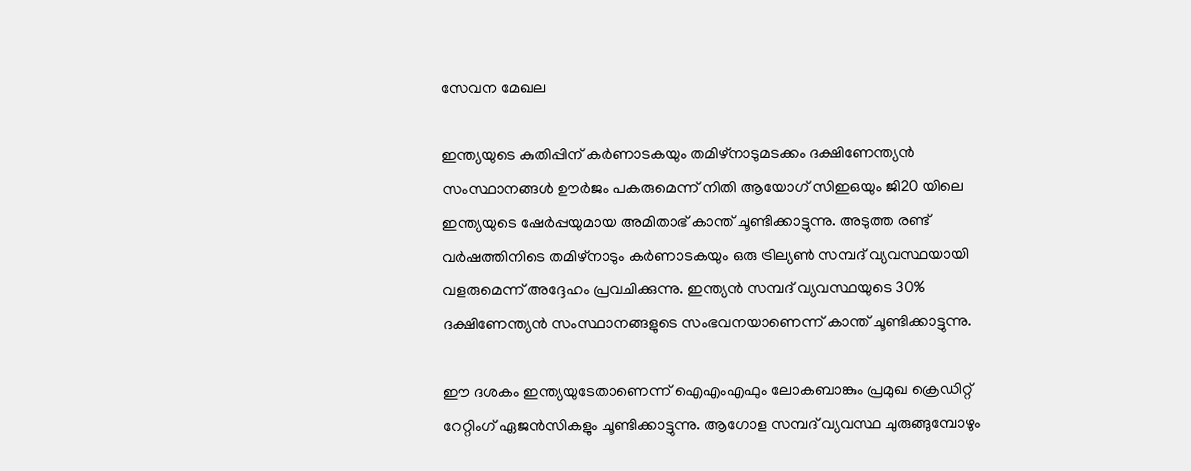സേവന മേഖല

ഇന്ത്യയുടെ കുതിപ്പിന് കര്‍ണാടകയും തമിഴ്‌നാടുമടക്കം ദക്ഷിണേന്ത്യന്‍ സംസ്ഥാനങ്ങള്‍ ഊര്‍ജം പകരുമെന്ന് നിതി ആയോഗ് സിഇഒയും ജി20 യിലെ ഇന്ത്യയുടെ ഷേര്‍പ്പയുമായ അമിതാഭ് കാന്ത് ചൂണ്ടിക്കാട്ടുന്നു. അടുത്ത രണ്ട് വര്‍ഷത്തിനിടെ തമിഴ്‌നാടും കര്‍ണാടകയും ഒരു ട്രില്യണ്‍ സമ്പദ് വ്യവസ്ഥയായി വളരുമെന്ന് അദ്ദേഹം പ്രവചിക്കുന്നു. ഇന്ത്യന്‍ സമ്പദ് വ്യവസ്ഥയുടെ 30% ദക്ഷിണേന്ത്യന്‍ സംസ്ഥാനങ്ങളുടെ സംഭവനയാണെന്ന് കാന്ത് ചൂണ്ടിക്കാട്ടുന്നു.

ഈ ദശകം ഇന്ത്യയുടേതാണെന്ന് ഐഎംഎഫും ലോകബാങ്കും പ്രമുഖ ക്രെഡിറ്റ് റേറ്റിംഗ് ഏജന്‍സികളും ചൂണ്ടിക്കാട്ടുന്നു. ആഗോള സമ്പദ് വ്യവസ്ഥ ചുരുങ്ങുമ്പോഴും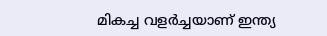മികച്ച വളര്‍ച്ചയാണ് ഇന്ത്യ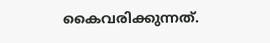കൈവരിക്കുന്നത്.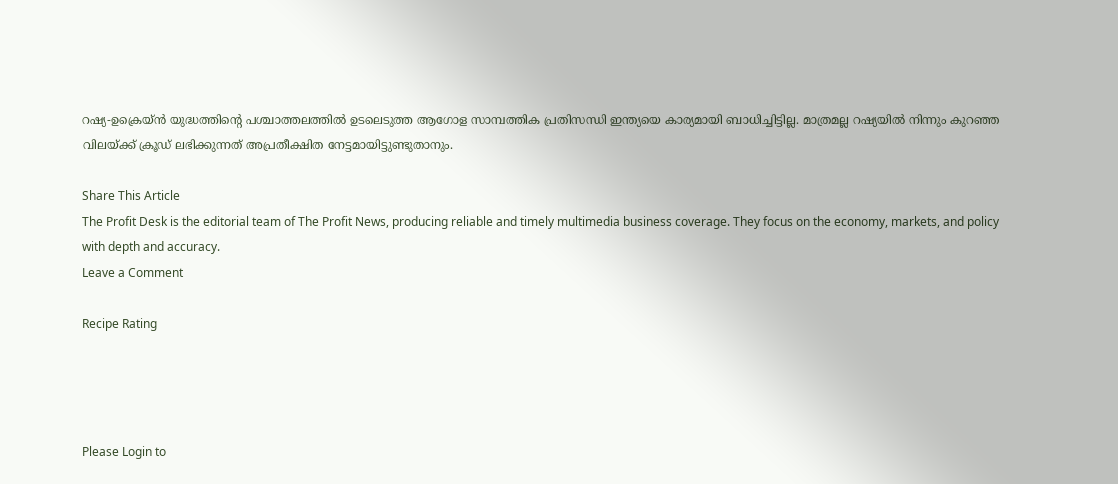റഷ്യ-ഉക്രെയ്ന്‍ യുദ്ധത്തിന്റെ പശ്ചാത്തലത്തില്‍ ഉടലെടുത്ത ആഗോള സാമ്പത്തിക പ്രതിസന്ധി ഇന്ത്യയെ കാര്യമായി ബാധിച്ചിട്ടില്ല. മാത്രമല്ല റഷ്യയില്‍ നിന്നും കുറഞ്ഞ വിലയ്ക്ക് ക്രൂഡ് ലഭിക്കുന്നത് അപ്രതീക്ഷിത നേട്ടമായിട്ടുണ്ടുതാനും.

Share This Article
The Profit Desk is the editorial team of The Profit News, producing reliable and timely multimedia business coverage. They focus on the economy, markets, and policy with depth and accuracy.
Leave a Comment

Recipe Rating




Please Login to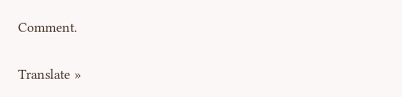Comment.

Translate »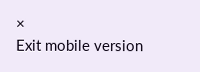×
Exit mobile version